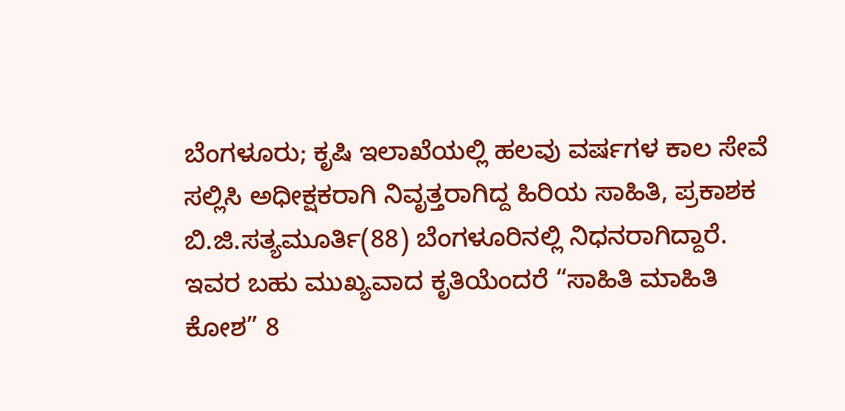ಬೆಂಗಳೂರು; ಕೃಷಿ ಇಲಾಖೆಯಲ್ಲಿ ಹಲವು ವರ್ಷಗಳ ಕಾಲ ಸೇವೆ ಸಲ್ಲಿಸಿ ಅಧೀಕ್ಷಕರಾಗಿ ನಿವೃತ್ತರಾಗಿದ್ದ ಹಿರಿಯ ಸಾಹಿತಿ, ಪ್ರಕಾಶಕ ಬಿ.ಜಿ.ಸತ್ಯಮೂರ್ತಿ(88) ಬೆಂಗಳೂರಿನಲ್ಲಿ ನಿಧನರಾಗಿದ್ದಾರೆ.
ಇವರ ಬಹು ಮುಖ್ಯವಾದ ಕೃತಿಯೆಂದರೆ “ಸಾಹಿತಿ ಮಾಹಿತಿ ಕೋಶ” 8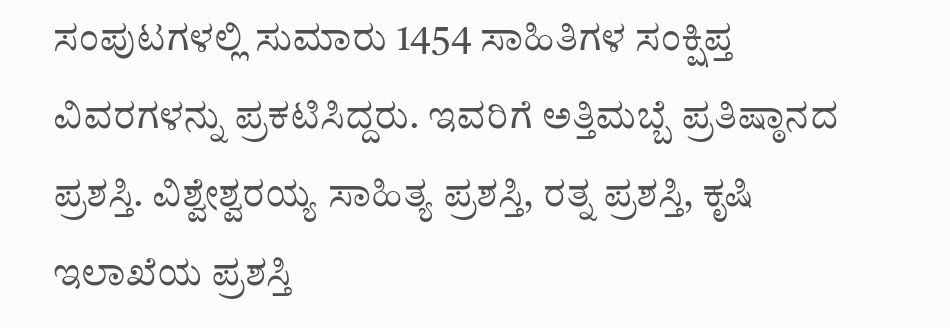ಸಂಪುಟಗಳಲ್ಲಿ ಸುಮಾರು 1454 ಸಾಹಿತಿಗಳ ಸಂಕ್ಷಿಪ್ತ ವಿವರಗಳನ್ನು ಪ್ರಕಟಿಸಿದ್ದರು. ಇವರಿಗೆ ಅತ್ತಿಮಬ್ಬೆ ಪ್ರತಿಷ್ಠಾನದ ಪ್ರಶಸ್ತಿ. ವಿಶ್ವೇಶ್ವರಯ್ಯ ಸಾಹಿತ್ಯ ಪ್ರಶಸ್ತಿ, ರತ್ನ ಪ್ರಶಸ್ತಿ, ಕೃಷಿ ಇಲಾಖೆಯ ಪ್ರಶಸ್ತಿ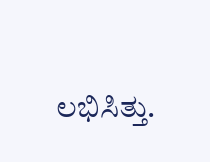ಲಭಿಸಿತ್ತು.